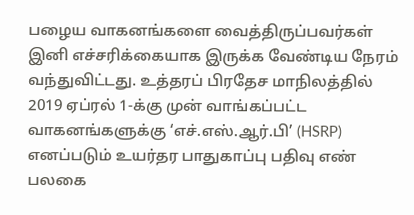பழைய வாகனங்களை வைத்திருப்பவர்கள் இனி எச்சரிக்கையாக இருக்க வேண்டிய நேரம் வந்துவிட்டது. உத்தரப் பிரதேச மாநிலத்தில் 2019 ஏப்ரல் 1-க்கு முன் வாங்கப்பட்ட வாகனங்களுக்கு ‘எச்.எஸ்.ஆர்.பி’ (HSRP) எனப்படும் உயர்தர பாதுகாப்பு பதிவு எண் பலகை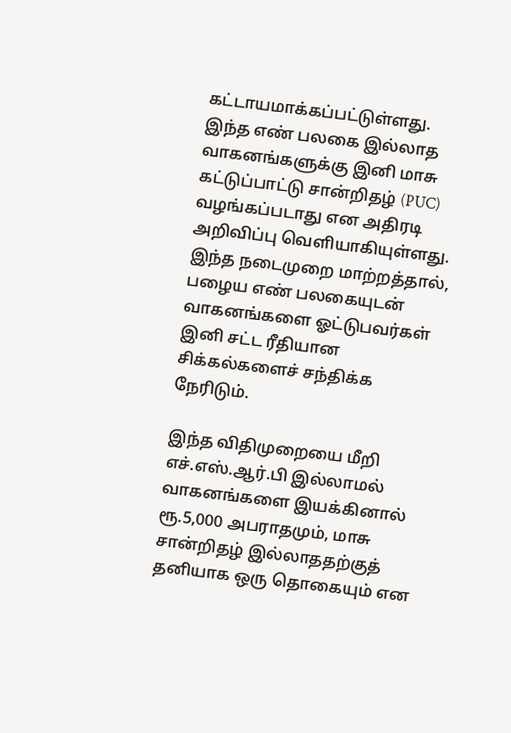கட்டாயமாக்கப்பட்டுள்ளது. இந்த எண் பலகை இல்லாத வாகனங்களுக்கு இனி மாசு கட்டுப்பாட்டு சான்றிதழ் (PUC) வழங்கப்படாது என அதிரடி அறிவிப்பு வெளியாகியுள்ளது. இந்த நடைமுறை மாற்றத்தால், பழைய எண் பலகையுடன் வாகனங்களை ஓட்டுபவர்கள் இனி சட்ட ரீதியான சிக்கல்களைச் சந்திக்க நேரிடும்.

இந்த விதிமுறையை மீறி எச்.எஸ்.ஆர்.பி இல்லாமல் வாகனங்களை இயக்கினால் ரூ.5,000 அபராதமும், மாசு சான்றிதழ் இல்லாததற்குத் தனியாக ஒரு தொகையும் என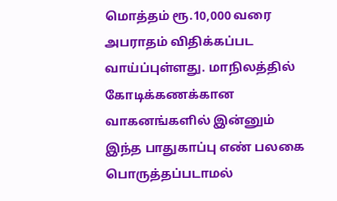மொத்தம் ரூ.10,000 வரை அபராதம் விதிக்கப்பட வாய்ப்புள்ளது. மாநிலத்தில் கோடிக்கணக்கான வாகனங்களில் இன்னும் இந்த பாதுகாப்பு எண் பலகை பொருத்தப்படாமல்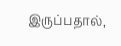இருப்பதால்,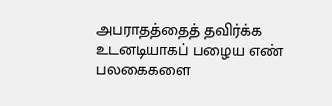அபராதத்தைத் தவிர்க்க உடனடியாகப் பழைய எண் பலகைகளை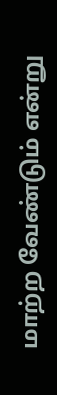மாற்ற வேண்டும் என்று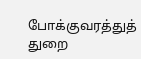போக்குவரத்துத் துறை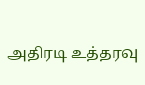அதிரடி உத்தரவு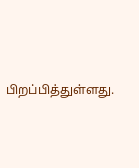பிறப்பித்துள்ளது.